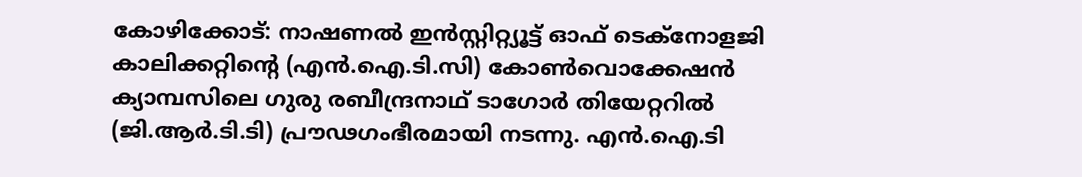കോഴിക്കോട്: നാഷണൽ ഇൻസ്റ്റിറ്റ്യൂട്ട് ഓഫ് ടെക്നോളജി കാലിക്കറ്റിന്റെ (എൻ.ഐ.ടി.സി) കോൺവൊക്കേഷൻ ക്യാമ്പസിലെ ഗുരു രബീന്ദ്രനാഥ് ടാഗോർ തിയേറ്ററിൽ (ജി.ആർ.ടി.ടി) പ്രൗഢഗംഭീരമായി നടന്നു. എൻ.ഐ.ടി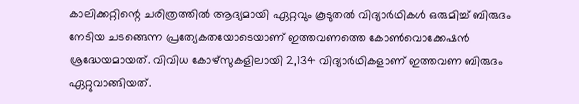കാലിക്കറ്റിന്റെ ചരിത്രത്തിൽ ആദ്യമായി ഏറ്റവും കൂടുതൽ വിദ്യാർഥികൾ ഒരുമിച്ച് ബിരുദം നേടിയ ചടങ്ങെന്ന പ്രത്യേകതയോടെയാണ് ഇത്തവണത്തെ കോൺവൊക്കേഷൻ ശ്രദ്ധേയമായത്. വിവിധ കോഴ്സുകളിലായി 2,134 വിദ്യാർഥികളാണ് ഇത്തവണ ബിരുദം ഏറ്റുവാങ്ങിയത്.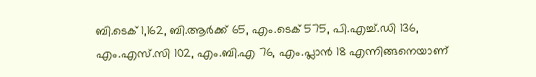ബി.ടെക് 1,162, ബി.ആർക്ക് 65, എം.ടെക് 575, പി.എച്ച്.ഡി 136, എം.എസ്.സി 102, എം.ബി.എ 76, എം.പ്ലാൻ 18 എന്നിങ്ങനെയാണ്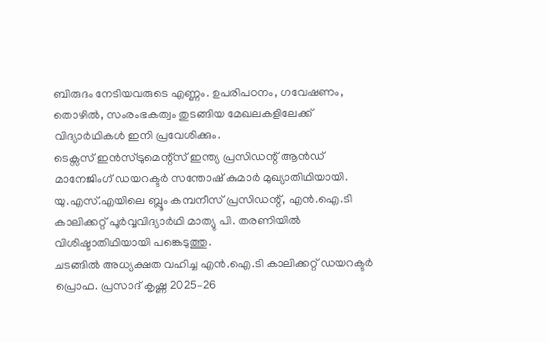ബിരുദം നേടിയവരുടെ എണ്ണം. ഉപരിപഠനം, ഗവേഷണം, തൊഴിൽ, സംരംഭകത്വം തുടങ്ങിയ മേഖലകളിലേക്ക് വിദ്യാർഥികൾ ഇനി പ്രവേശിക്കും.
ടെക്സസ് ഇൻസ്ട്രുമെന്റ്സ് ഇന്ത്യ പ്രസിഡന്റ് ആൻഡ് മാനേജിംഗ് ഡയറക്ടർ സന്തോഷ് കുമാർ മുഖ്യാതിഥിയായി. യു.എസ്.എയിലെ ബ്ലൂം കമ്പനീസ് പ്രസിഡന്റ്, എൻ.ഐ.ടി കാലിക്കറ്റ് പൂർവ്വവിദ്യാർഥി മാത്യു പി. തരണിയിൽ വിശിഷ്ടാതിഥിയായി പങ്കെടുത്തു.
ചടങ്ങിൽ അധ്യക്ഷത വഹിച്ച എൻ.ഐ.ടി കാലിക്കറ്റ് ഡയറക്ടർ പ്രൊഫ. പ്രസാദ് കൃഷ്ണ 2025–26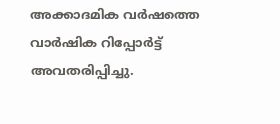അക്കാദമിക വർഷത്തെ വാർഷിക റിപ്പോർട്ട് അവതരിപ്പിച്ചു.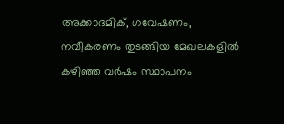അക്കാദമിക്, ഗവേഷണം, നവീകരണം തുടങ്ങിയ മേഖലകളിൽ കഴിഞ്ഞ വർഷം സ്ഥാപനം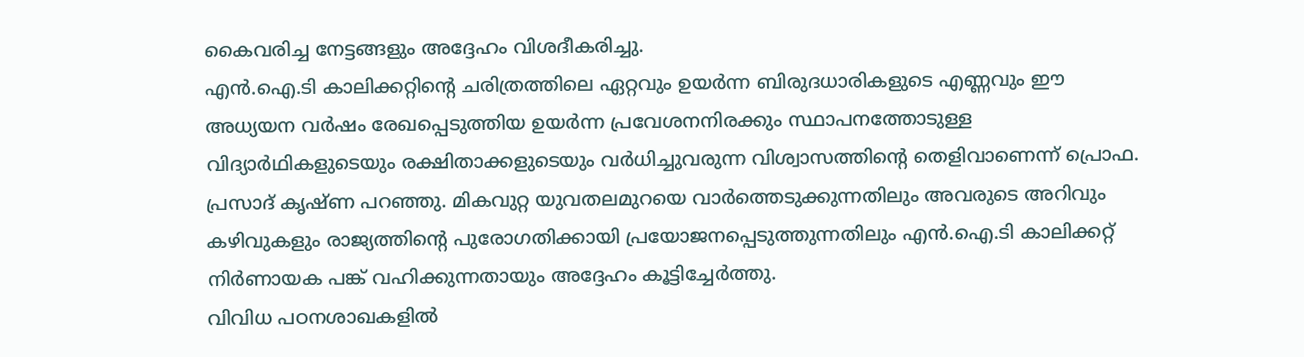കൈവരിച്ച നേട്ടങ്ങളും അദ്ദേഹം വിശദീകരിച്ചു.
എൻ.ഐ.ടി കാലിക്കറ്റിന്റെ ചരിത്രത്തിലെ ഏറ്റവും ഉയർന്ന ബിരുദധാരികളുടെ എണ്ണവും ഈ അധ്യയന വർഷം രേഖപ്പെടുത്തിയ ഉയർന്ന പ്രവേശനനിരക്കും സ്ഥാപനത്തോടുള്ള വിദ്യാർഥികളുടെയും രക്ഷിതാക്കളുടെയും വർധിച്ചുവരുന്ന വിശ്വാസത്തിന്റെ തെളിവാണെന്ന് പ്രൊഫ. പ്രസാദ് കൃഷ്ണ പറഞ്ഞു. മികവുറ്റ യുവതലമുറയെ വാർത്തെടുക്കുന്നതിലും അവരുടെ അറിവും കഴിവുകളും രാജ്യത്തിന്റെ പുരോഗതിക്കായി പ്രയോജനപ്പെടുത്തുന്നതിലും എൻ.ഐ.ടി കാലിക്കറ്റ് നിർണായക പങ്ക് വഹിക്കുന്നതായും അദ്ദേഹം കൂട്ടിച്ചേർത്തു.
വിവിധ പഠനശാഖകളിൽ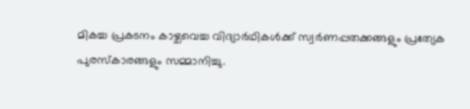മികച്ച പ്രകടനം കാഴ്ചവെച്ച വിദ്യാർഥികൾക്ക് സ്വർണപ്പതക്കങ്ങളും പ്രത്യേക പുരസ്കാരങ്ങളും സമ്മാനിച്ചു.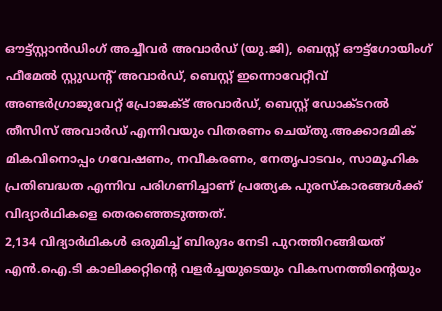ഔട്ട്സ്റ്റാൻഡിംഗ് അച്ചീവർ അവാർഡ് (യു.ജി), ബെസ്റ്റ് ഔട്ട്ഗോയിംഗ് ഫീമേൽ സ്റ്റുഡന്റ് അവാർഡ്, ബെസ്റ്റ് ഇന്നൊവേറ്റീവ് അണ്ടർഗ്രാജുവേറ്റ് പ്രോജക്ട് അവാർഡ്, ബെസ്റ്റ് ഡോക്ടറൽ തീസിസ് അവാർഡ് എന്നിവയും വിതരണം ചെയ്തു.അക്കാദമിക് മികവിനൊപ്പം ഗവേഷണം, നവീകരണം, നേതൃപാടവം, സാമൂഹിക പ്രതിബദ്ധത എന്നിവ പരിഗണിച്ചാണ് പ്രത്യേക പുരസ്കാരങ്ങൾക്ക് വിദ്യാർഥികളെ തെരഞ്ഞെടുത്തത്.
2,134 വിദ്യാർഥികൾ ഒരുമിച്ച് ബിരുദം നേടി പുറത്തിറങ്ങിയത് എൻ.ഐ.ടി കാലിക്കറ്റിന്റെ വളർച്ചയുടെയും വികസനത്തിന്റെയും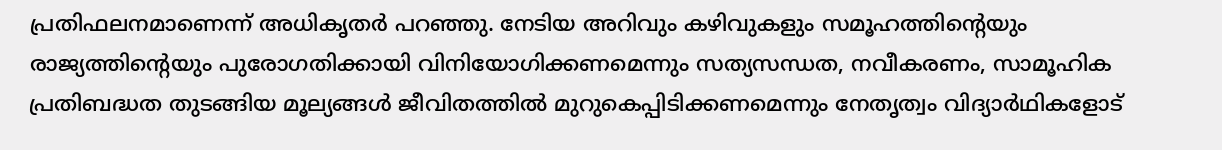പ്രതിഫലനമാണെന്ന് അധികൃതർ പറഞ്ഞു. നേടിയ അറിവും കഴിവുകളും സമൂഹത്തിന്റെയും രാജ്യത്തിന്റെയും പുരോഗതിക്കായി വിനിയോഗിക്കണമെന്നും സത്യസന്ധത, നവീകരണം, സാമൂഹിക പ്രതിബദ്ധത തുടങ്ങിയ മൂല്യങ്ങൾ ജീവിതത്തിൽ മുറുകെപ്പിടിക്കണമെന്നും നേതൃത്വം വിദ്യാർഥികളോട്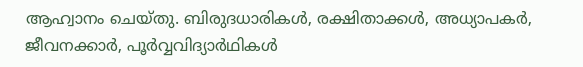ആഹ്വാനം ചെയ്തു. ബിരുദധാരികൾ, രക്ഷിതാക്കൾ, അധ്യാപകർ, ജീവനക്കാർ, പൂർവ്വവിദ്യാർഥികൾ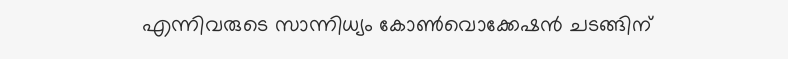എന്നിവരുടെ സാന്നിധ്യം കോൺവൊക്കേഷൻ ചടങ്ങിന്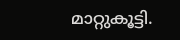മാറ്റുകൂട്ടി.